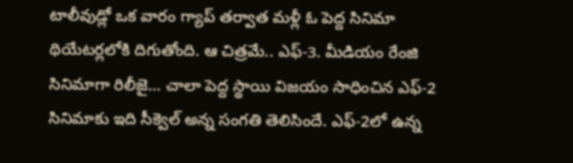టాలీవుడ్లో ఒక వారం గ్యాప్ తర్వాత మళ్లీ ఓ పెద్ద సినిమా థియేటర్లలోకి దిగుతోంది. ఆ చిత్రమే.. ఎఫ్-3. మీడియం రేంజి సినిమాగా రిలీజై… చాలా పెద్ద స్థాయి విజయం సాధించిన ఎఫ్-2 సినిమాకు ఇది సీక్వెల్ అన్న సంగతి తెలిసిందే. ఎఫ్-2లో ఉన్న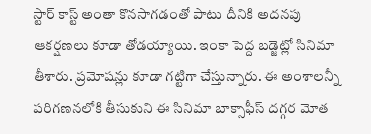స్టార్ కాస్ట్ అంతా కొనసాగడంతో పాటు దీనికి అదనపు ఆకర్షణలు కూడా తోడయ్యాయి. ఇంకా పెద్ద బడ్జెట్లో సినిమా తీశారు. ప్రమోషన్లు కూడా గట్టిగా చేస్తున్నారు. ఈ అంశాలన్నీ పరిగణనలోకి తీసుకుని ఈ సినిమా బాక్సాఫీస్ దగ్గర మోత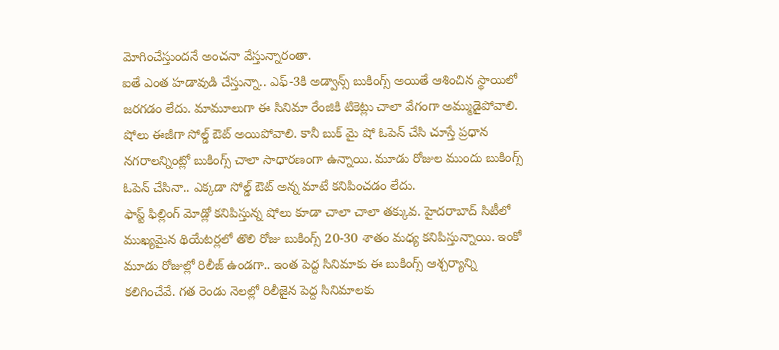మోగించేస్తుందనే అంచనా వేస్తున్నారంతా.
ఐతే ఎంత హడావుడి చేస్తున్నా.. ఎఫ్-3కి అడ్వాన్స్ బుకింగ్స్ అయితే ఆశించిన స్థాయిలో జరగడం లేదు. మామూలుగా ఈ సినిమా రేంజికి టికెట్లు చాలా వేగంగా అమ్ముడైపోవాలి. షోలు ఈజీగా సోల్డ్ ఔట్ అయిపోవాలి. కానీ బుక్ మై షో ఓపెన్ చేసి చూస్తే ప్రధాన నగరాలన్నింట్లో బుకింగ్స్ చాలా సాధారణంగా ఉన్నాయి. మూడు రోజుల ముందు బుకింగ్స్ ఓపెన్ చేసినా.. ఎక్కడా సోల్డ్ ఔట్ అన్న మాటే కనిపించడం లేదు.
ఫాస్ట్ ఫిల్లింగ్ మోడ్లో కనిపిస్తున్న షోలు కూడా చాలా చాలా తక్కువ. హైదరాబాద్ సిటీలో ముఖ్యమైన థియేటర్లలో తొలి రోజు బుకింగ్స్ 20-30 శాతం మధ్య కనిపిస్తున్నాయి. ఇంకో మూడు రోజుల్లో రిలీజ్ ఉండగా.. ఇంత పెద్ద సినిమాకు ఈ బుకింగ్స్ ఆశ్చర్యాన్ని కలిగించేవే. గత రెండు నెలల్లో రిలీజైన పెద్ద సినిమాలకు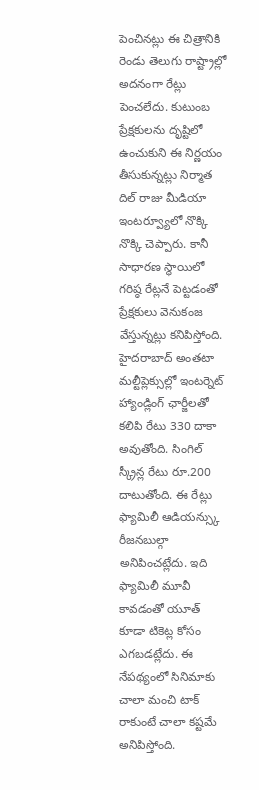పెంచినట్లు ఈ చిత్రానికి రెండు తెలుగు రాష్ట్రాల్లో అదనంగా రేట్లు పెంచలేదు. కుటుంబ ప్రేక్షకులను దృష్టిలో ఉంచుకుని ఈ నిర్ణయం తీసుకున్నట్లు నిర్మాత దిల్ రాజు మీడియా ఇంటర్వ్యూలో నొక్కి నొక్కి చెప్పారు. కానీ సాధారణ స్థాయిలో గరిష్ఠ రేట్లనే పెట్టడంతో ప్రేక్షకులు వెనుకంజ వేస్తున్నట్లు కనిపిస్తోంది.
హైదరాబాద్ అంతటా మల్టీప్లెక్సుల్లో ఇంటర్నెట్ హ్యాండ్లింగ్ ఛార్జీలతో కలిపి రేటు 330 దాకా అవుతోంది. సింగిల్ స్క్రీన్ల రేటు రూ.200 దాటుతోంది. ఈ రేట్లు ఫ్యామిలీ ఆడియన్స్కు రీజనబుల్గా అనిపించట్లేదు. ఇది ఫ్యామిలీ మూవీ కావడంతో యూత్ కూడా టికెట్ల కోసం ఎగబడట్లేదు. ఈ నేపథ్యంలో సినిమాకు చాలా మంచి టాక్ రాకుంటే చాలా కష్టమే అనిపిస్తోంది.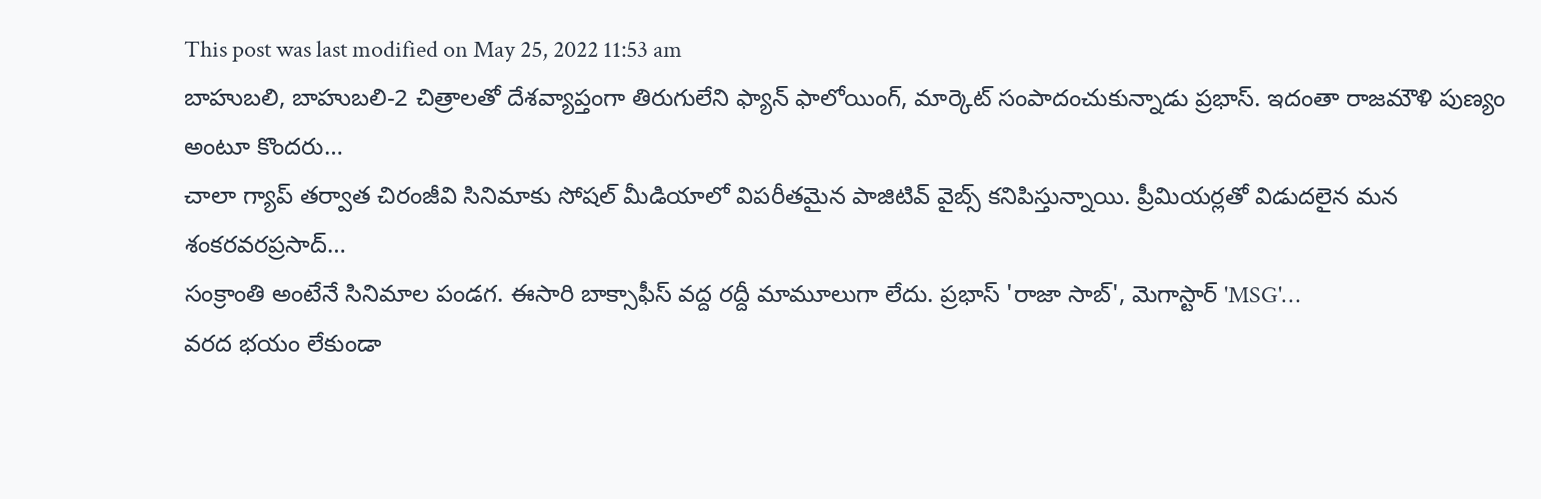This post was last modified on May 25, 2022 11:53 am
బాహుబలి, బాహుబలి-2 చిత్రాలతో దేశవ్యాప్తంగా తిరుగులేని ఫ్యాన్ ఫాలోయింగ్, మార్కెట్ సంపాదంచుకున్నాడు ప్రభాస్. ఇదంతా రాజమౌళి పుణ్యం అంటూ కొందరు…
చాలా గ్యాప్ తర్వాత చిరంజీవి సినిమాకు సోషల్ మీడియాలో విపరీతమైన పాజిటివ్ వైబ్స్ కనిపిస్తున్నాయి. ప్రీమియర్లతో విడుదలైన మన శంకరవరప్రసాద్…
సంక్రాంతి అంటేనే సినిమాల పండగ. ఈసారి బాక్సాఫీస్ వద్ద రద్దీ మామూలుగా లేదు. ప్రభాస్ 'రాజా సాబ్', మెగాస్టార్ 'MSG'…
వరద భయం లేకుండా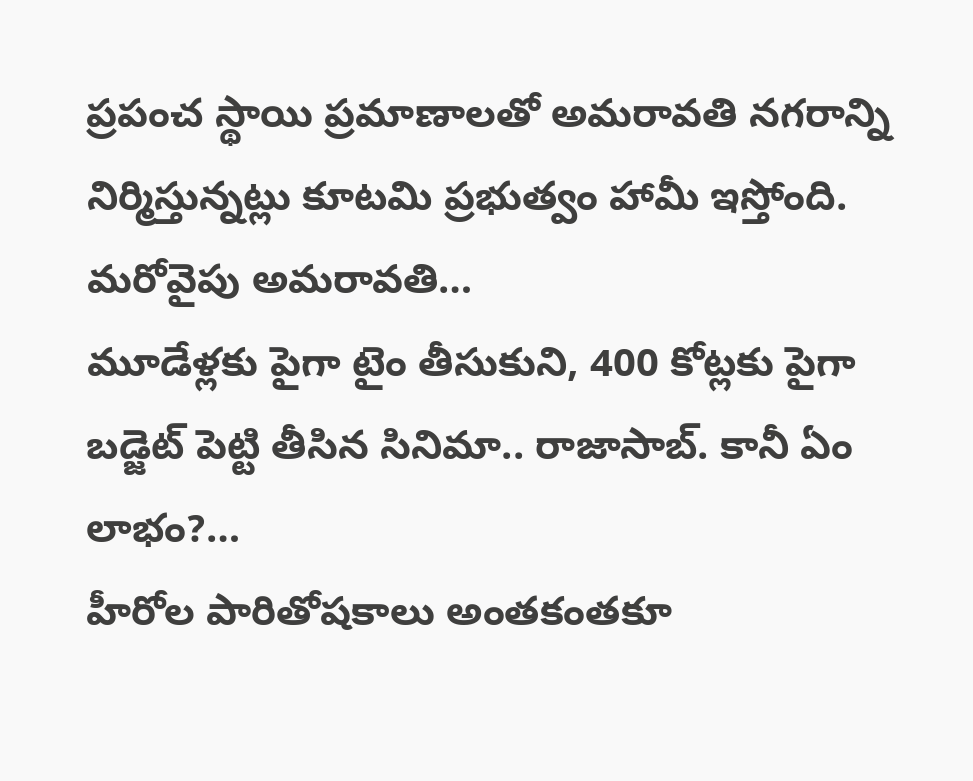ప్రపంచ స్థాయి ప్రమాణాలతో అమరావతి నగరాన్ని నిర్మిస్తున్నట్లు కూటమి ప్రభుత్వం హామీ ఇస్తోంది. మరోవైపు అమరావతి…
మూడేళ్లకు పైగా టైం తీసుకుని, 400 కోట్లకు పైగా బడ్జెట్ పెట్టి తీసిన సినిమా.. రాజాసాబ్. కానీ ఏం లాభం?…
హీరోల పారితోషకాలు అంతకంతకూ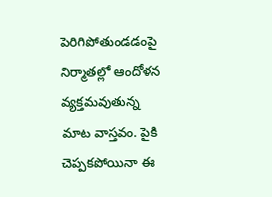పెరిగిపోతుండడంపై నిర్మాతల్లో ఆందోళన వ్యక్తమవుతున్న మాట వాస్తవం. పైకి చెప్పకపోయినా ఈ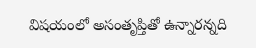విషయంలో అసంతృప్తితో ఉన్నారన్నది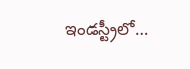ఇండస్ట్రీలో…